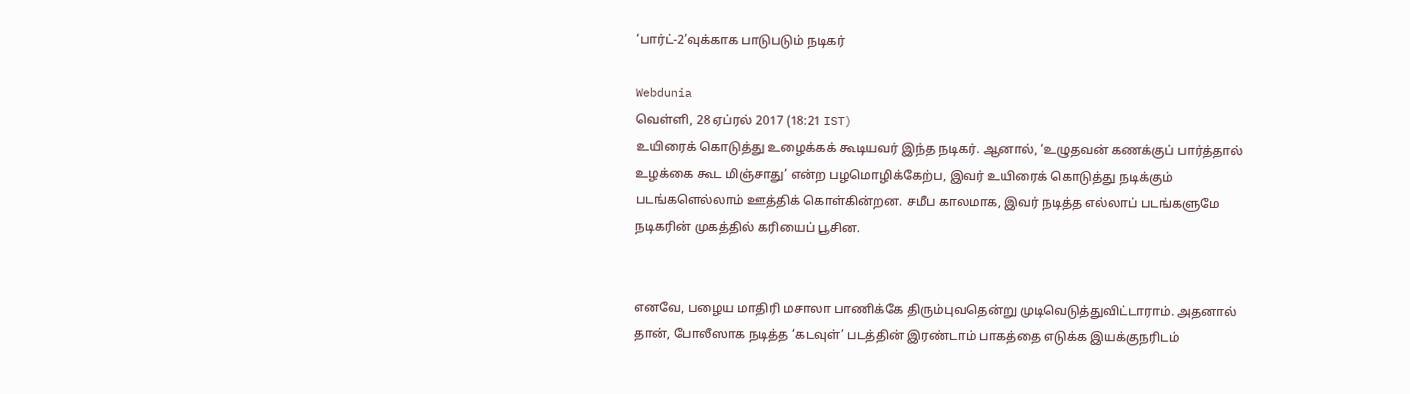‘பார்ட்-2’வுக்காக பாடுபடும் நடிகர்

Webdunia
வெள்ளி, 28 ஏப்ரல் 2017 (18:21 IST)
உயிரைக் கொடுத்து உழைக்கக் கூடியவர் இந்த நடிகர். ஆனால், ‘உழுதவன் கணக்குப் பார்த்தால் உழக்கை கூட மிஞ்சாது’ என்ற பழமொழிக்கேற்ப, இவர் உயிரைக் கொடுத்து நடிக்கும் படங்களெல்லாம் ஊத்திக் கொள்கின்றன. சமீப காலமாக, இவர் நடித்த எல்லாப் படங்களுமே நடிகரின் முகத்தில் கரியைப் பூசின.


எனவே, பழைய மாதிரி மசாலா பாணிக்கே திரும்புவதென்று முடிவெடுத்துவிட்டாராம். அதனால் தான், போலீஸாக நடித்த ‘கடவுள்’ படத்தின் இரண்டாம் பாகத்தை எடுக்க இயக்குநரிடம்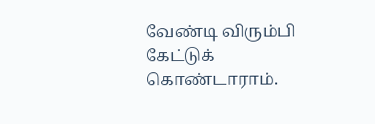வேண்டி விரும்பி கேட்டுக் கொண்டாராம்.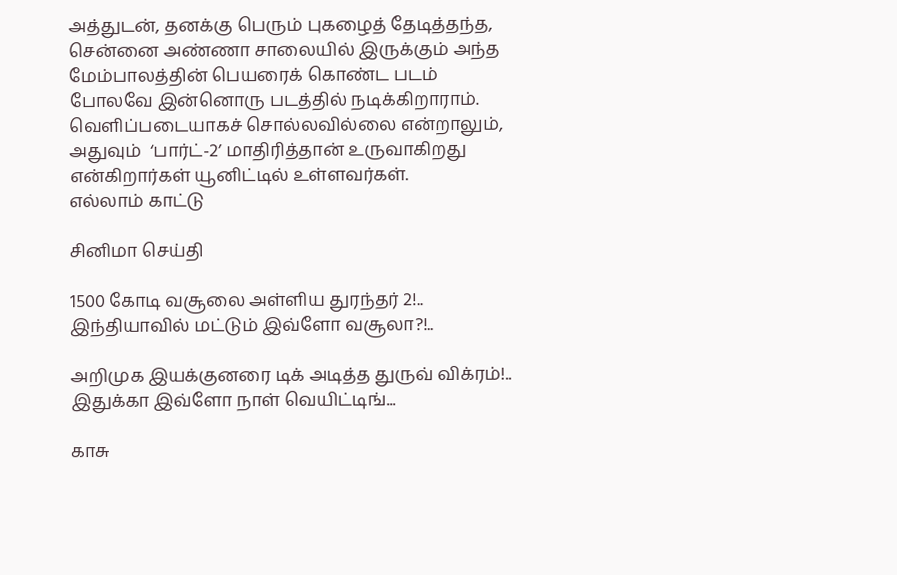அத்துடன், தனக்கு பெரும் புகழைத் தேடித்தந்த, சென்னை அண்ணா சாலையில் இருக்கும் அந்த மேம்பாலத்தின் பெயரைக் கொண்ட படம் போலவே இன்னொரு படத்தில் நடிக்கிறாராம். வெளிப்படையாகச் சொல்லவில்லை என்றாலும், அதுவும்  ‘பார்ட்-2’ மாதிரித்தான் உருவாகிறது என்கிறார்கள் யூனிட்டில் உள்ளவர்கள்.
எல்லாம் காட்டு

சினிமா செய்தி

1500 கோடி வசூலை அள்ளிய துரந்தர் 2!.. இந்தியாவில் மட்டும் இவ்ளோ வசூலா?!..

அறிமுக இயக்குனரை டிக் அடித்த துருவ் விக்ரம்!.. இதுக்கா இவ்ளோ நாள் வெயிட்டிங்...

காசு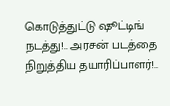கொடுத்துட்டு ஷூட்டிங் நடத்து!.. அரசன் படத்தை நிறுத்திய தயாரிப்பாளர்!..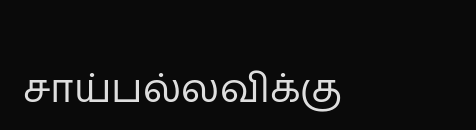சாய்பல்லவிக்கு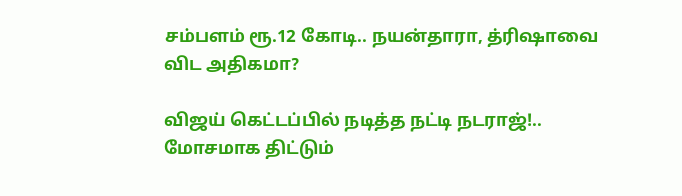சம்பளம் ரூ.12 கோடி.. நயன்தாரா, த்ரிஷாவை விட அதிகமா?

விஜய் கெட்டப்பில் நடித்த நட்டி நடராஜ்!.. மோசமாக திட்டும்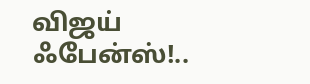விஜய் ஃபேன்ஸ்!..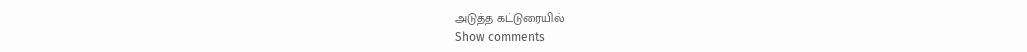அடுத்த கட்டுரையில்
Show comments